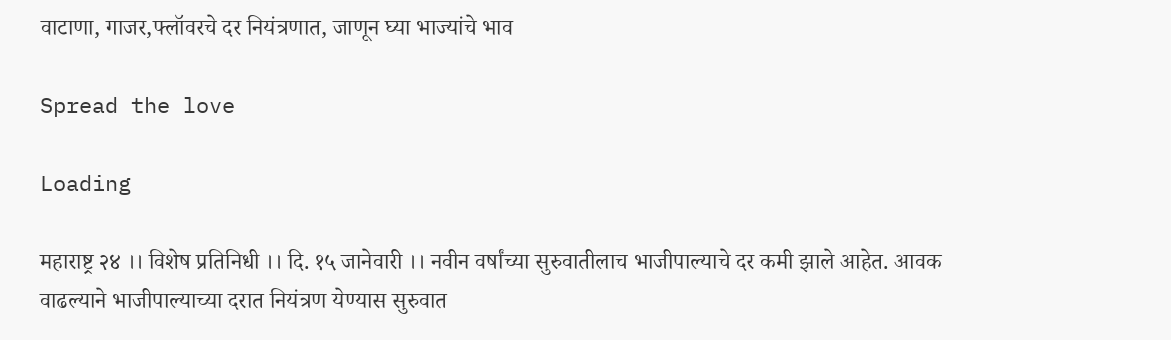वाटाणा, गाजर,फ्लॉवरचे दर नियंत्रणात, जाणून घ्या भाज्यांचे भाव

Spread the love

Loading

महाराष्ट्र २४ ।। विशेष प्रतिनिधी ।। दि. १५ जानेवारी ।। नवीन वर्षांच्या सुरुवातीलाच भाजीपाल्याचे दर कमी झाले आहेत. आवक वाढल्याने भाजीपाल्याच्या दरात नियंत्रण येण्यास सुरुवात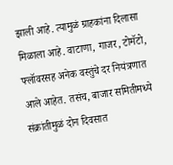झाली आहे. त्यामुळं ग्राहकांना दिलासा मिळाला आहे. वाटाणा, गाजर, टोमॅटो, फ्लॉवरसह अनेक वस्तुंचे दर नियंत्रणात आले आहेत. तसंच, बाजार समितीमध्ये संक्रांतीमुळं दोन दिवसात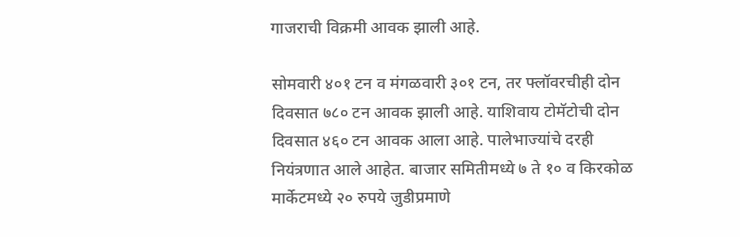गाजराची विक्रमी आवक झाली आहे.

सोमवारी ४०१ टन व मंगळवारी ३०१ टन, तर फ्लॉवरचीही दोन दिवसात ७८० टन आवक झाली आहे. याशिवाय टोमॅटोची दोन दिवसात ४६० टन आवक आला आहे. पालेभाज्यांचे दरही नियंत्रणात आले आहेत. बाजार समितीमध्ये ७ ते १० व किरकोळ मार्केटमध्ये २० रुपये जुडीप्रमाणे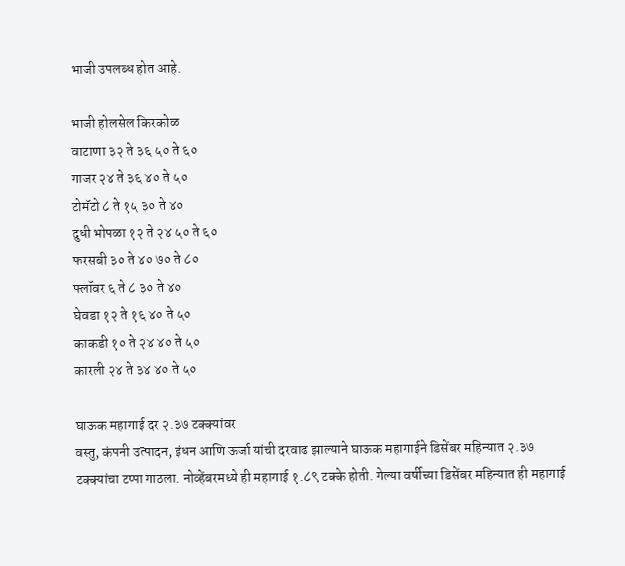भाजी उपलब्ध होत आहे.

भाजी होलसेल किरकोळ
वाटाणा ३२ ते ३६ ५० ते ६०
गाजर २४ ते ३६ ४० ते ५०
टोमॅटो ८ ते १५ ३० ते ४०
दुधी भोपळा १२ ते २४ ५० ते ६०
फरसबी ३० ते ४० ७० ते ८०
फ्लॉवर ६ ते ८ ३० ते ४०
घेवडा १२ ते १६ ४० ते ५०
काकडी १० ते २४ ४० ते ५०
कारली २४ ते ३४ ४० ते ५०

घाऊक महागाई दर २.३७ टक्क्यांवर
वस्तु, कंपनी उत्पादन, इंधन आणि ऊर्जा यांची दरवाढ झाल्याने घाऊक महागाईने डिसेंबर महिन्यात २.३७ टक्क्यांचा टप्पा गाठला. नोव्हेंबरमध्ये ही महागाई १.८९ टक्के होती. गेल्या वर्षीच्या डिसेंबर महिन्यात ही महागाई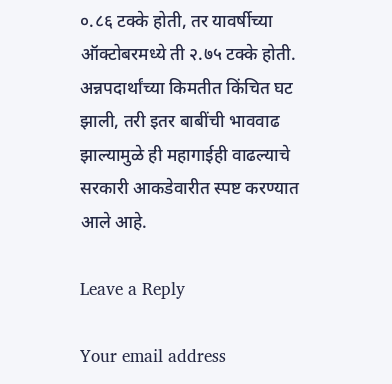०.८६ टक्के होती, तर यावर्षीच्या ऑक्टोबरमध्ये ती २.७५ टक्के होती. अन्नपदार्थांच्या किमतीत किंचित घट झाली, तरी इतर बाबींची भाववाढ झाल्यामुळे ही महागाईही वाढल्याचे सरकारी आकडेवारीत स्पष्ट करण्यात आले आहे.

Leave a Reply

Your email address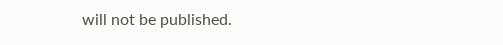will not be published.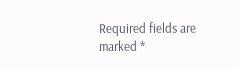Required fields are marked *